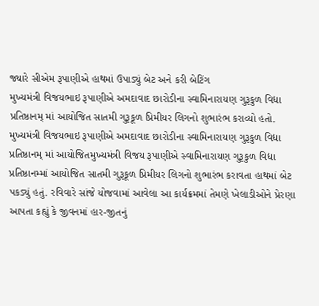જ્યારે સીએમ રૂપાણીએ હાથમાં ઉપાડ્યું બેટ અને કરી બેટિંગ
મુખ્યમંત્રી વિજયભાઇ રૂપાણીએ અમદાવાદ છારોડીના સ્વામિનારાયણ ગુરૂકુળ વિદ્યા પ્રતિષ્ઠાનમ્ માં આયોજિત સાતમી ગુરૂકૂળ પ્રિમીયર લિગનો શુભારંભ કરાવ્યો હતો.
મુખ્યમંત્રી વિજયભાઇ રૂપાણીએ અમદાવાદ છારોડીના સ્વામિનારાયણ ગુરૂકુળ વિદ્યા પ્રતિષ્ઠાનમ્ માં આયોજિતમુખ્યમંત્રી વિજય રૂપાણીએ સ્વામિનારાયણ ગુરૂકુળ વિદ્યા પ્રતિષ્ઠાનમ્માં આયોજિત સાતમી ગુરૂકૂળ પ્રિમીયર લિગનો શુભારંભ કરાવતા હાથમાં બેટ પકડ્યું હતું. રવિવારે સાંજે યોજવામાં આવેલા આ કાર્યક્રમમાં તેમણે ખેલાડીઓને પ્રેરણા આપતા કહ્યું કે જીવનમાં હાર-જીતનું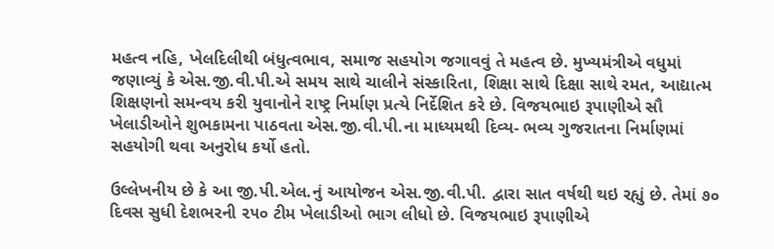મહત્વ નહિ, ખેલદિલીથી બંધુત્વભાવ, સમાજ સહયોગ જગાવવું તે મહત્વ છે. મુખ્યમંત્રીએ વધુમાં જણાવ્યું કે એસ.જી.વી.પી.એ સમય સાથે ચાલીને સંસ્કારિતા, શિક્ષા સાથે દિક્ષા સાથે રમત, આદ્યાત્મ શિક્ષણનો સમન્વય કરી યુવાનોને રાષ્ટ્ર નિર્માણ પ્રત્યે નિર્દેશિત કરે છે. વિજયભાઇ રૂપાણીએ સૌ ખેલાડીઓને શુભકામના પાઠવતા એસ.જી.વી.પી.ના માધ્યમથી દિવ્ય- ભવ્ય ગુજરાતના નિર્માણમાં સહયોગી થવા અનુરોધ કર્યો હતો.

ઉલ્લેખનીય છે કે આ જી.પી.એલ.નું આયોજન એસ.જી.વી.પી. દ્વારા સાત વર્ષથી થઇ રહ્યું છે. તેમાં ૭૦ દિવસ સુધી દેશભરની ૨૫૦ ટીમ ખેલાડીઓ ભાગ લીધો છે. વિજયભાઇ રૂપાણીએ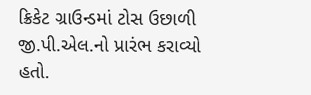ક્રિકેટ ગ્રાઉન્ડમાં ટોસ ઉછાળી જી.પી.એલ.નો પ્રારંભ કરાવ્યો હતો.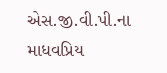એસ.જી.વી.પી.ના માધવપ્રિય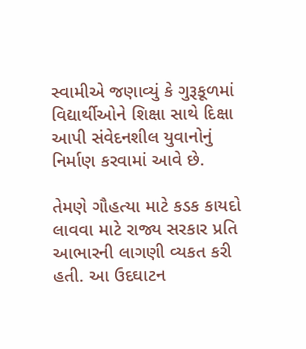સ્વામીએ જણાવ્યું કે ગુરૂકૂળમાં વિદ્યાર્થીઓને શિક્ષા સાથે દિક્ષા આપી સંવેદનશીલ યુવાનોનું નિર્માણ કરવામાં આવે છે.

તેમણે ગૌહત્યા માટે કડક કાયદો લાવવા માટે રાજ્ય સરકાર પ્રતિ આભારની લાગણી વ્યકત કરી હતી. આ ઉદઘાટન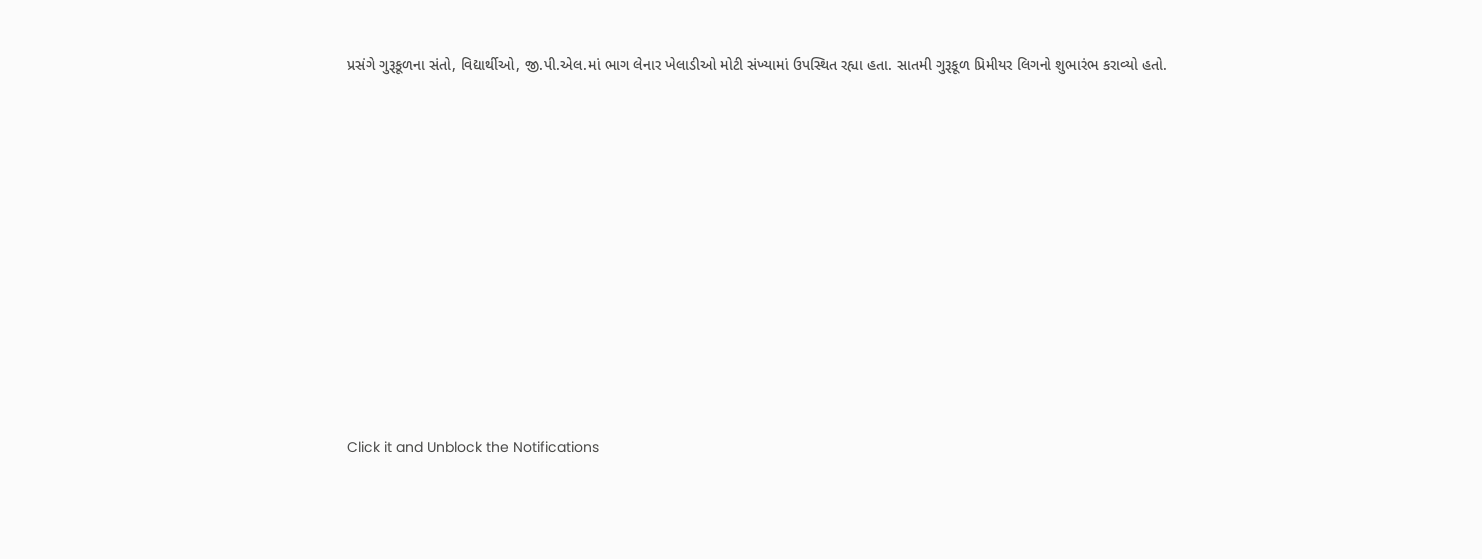પ્રસંગે ગુરૂકૂળના સંતો, વિદ્યાર્થીઓ, જી.પી.એલ.માં ભાગ લેનાર ખેલાડીઓ મોટી સંખ્યામાં ઉપસ્થિત રહ્યા હતા. સાતમી ગુરૂકૂળ પ્રિમીયર લિગનો શુભારંભ કરાવ્યો હતો.












Click it and Unblock the Notifications